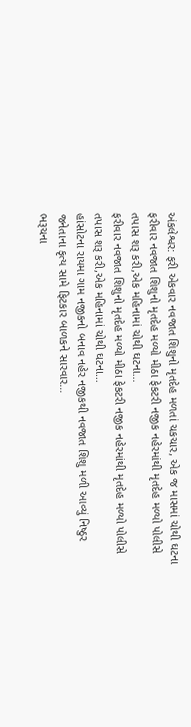અંકલેશ્વર: ફરી એકવાર નવજાત શિશુનો મૃતદેહ મળતાં ચકચાર, એક જ માસમાં ચોથી ઘટના
ફરીવાર નવજાત શિશુનો મૃતદેહ મળ્યો મીઠા ફેકટરી નજીક નહેરમાંથી મૃતદેહ મળ્યો પોલીસે તપાસ શરૂ કરી,એક મહિનામાં ચોથી ઘટના…
ફરીવાર નવજાત શિશુનો મૃતદેહ મળ્યો મીઠા ફેકટરી નજીક નહેરમાંથી મૃતદેહ મળ્યો પોલીસે તપાસ શરૂ કરી,એક મહિનામાં ચોથી ઘટના…
હાંસોટના રાયમા ગામ નજીકનો બનાવ નહેર નજીકથી નવજાત શિશુ મળી આવ્યું નિષ્ઠુર જનેતાના કૃત્ય સામે ફિટકાર બાળકને સારવાર…
ભરૂચના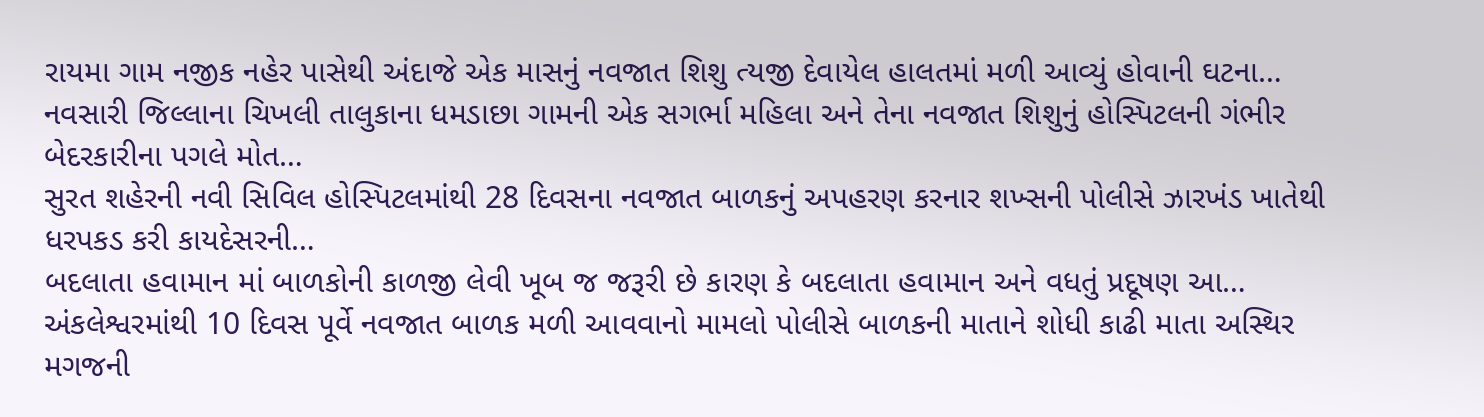રાયમા ગામ નજીક નહેર પાસેથી અંદાજે એક માસનું નવજાત શિશુ ત્યજી દેવાયેલ હાલતમાં મળી આવ્યું હોવાની ઘટના…
નવસારી જિલ્લાના ચિખલી તાલુકાના ધમડાછા ગામની એક સગર્ભા મહિલા અને તેના નવજાત શિશુનું હોસ્પિટલની ગંભીર બેદરકારીના પગલે મોત…
સુરત શહેરની નવી સિવિલ હોસ્પિટલમાંથી 28 દિવસના નવજાત બાળકનું અપહરણ કરનાર શખ્સની પોલીસે ઝારખંડ ખાતેથી ધરપકડ કરી કાયદેસરની…
બદલાતા હવામાન માં બાળકોની કાળજી લેવી ખૂબ જ જરૂરી છે કારણ કે બદલાતા હવામાન અને વધતું પ્રદૂષણ આ…
અંકલેશ્વરમાંથી 10 દિવસ પૂર્વે નવજાત બાળક મળી આવવાનો મામલો પોલીસે બાળકની માતાને શોધી કાઢી માતા અસ્થિર મગજની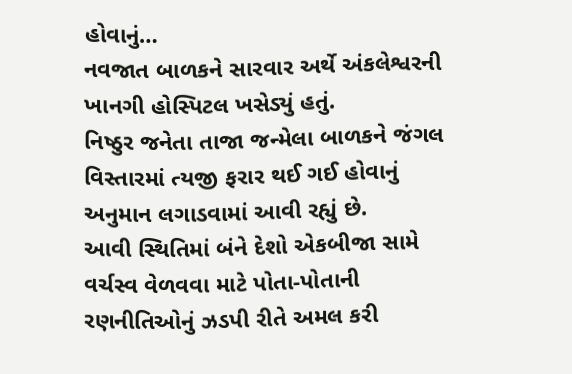હોવાનું…
નવજાત બાળકને સારવાર અર્થે અંકલેશ્વરની ખાનગી હોસ્પિટલ ખસેડ્યું હતું.
નિષ્ઠુર જનેતા તાજા જન્મેલા બાળકને જંગલ વિસ્તારમાં ત્યજી ફરાર થઈ ગઈ હોવાનું અનુમાન લગાડવામાં આવી રહ્યું છે.
આવી સ્થિતિમાં બંને દેશો એકબીજા સામે વર્ચસ્વ વેળવવા માટે પોતા-પોતાની રણનીતિઓનું ઝડપી રીતે અમલ કરી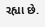રહ્યા છે.